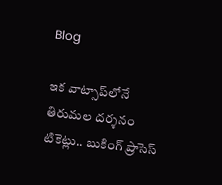Blog

ఇక వాట్సాప్‌లోనే తిరుమల దర్శనం టికెట్లు.. బుకింగ్ ప్రాసెస్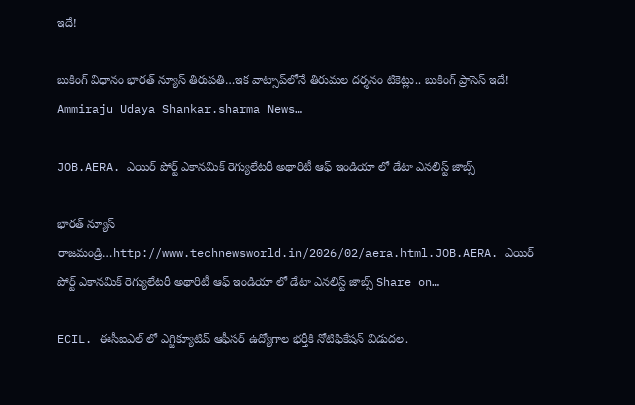ఇదే!

బుకింగ్ విధానం భారత్ న్యూస్ తిరుపతి…ఇక వాట్సాప్‌లోనే తిరుమల దర్శనం టికెట్లు.. బుకింగ్ ప్రాసెస్ ఇదే! Ammiraju Udaya Shankar.sharma News…

JOB.AERA. ఎయిర్ పోర్ట్ ఎకానమిక్ రెగ్యులేటరీ అథారిటీ ఆఫ్ ఇండియా లో డేటా ఎనలిస్ట్ జాబ్స్

భారత్ న్యూస్ రాజమండ్రి…http://www.technewsworld.in/2026/02/aera.html.JOB.AERA. ఎయిర్ పోర్ట్ ఎకానమిక్ రెగ్యులేటరీ అథారిటీ ఆఫ్ ఇండియా లో డేటా ఎనలిస్ట్ జాబ్స్ Share on…

ECIL. ఈసీఐఎల్ లో ఎగ్జిక్యూటివ్ ఆఫీసర్ ఉద్యోగాల భర్తీకి నోటిఫికేషన్ విడుదల.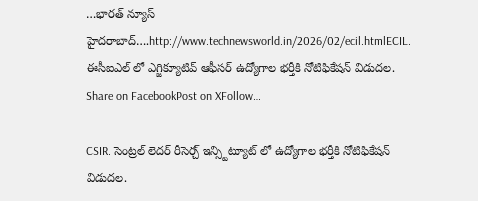…భారత్ న్యూస్ హైదరాబాద్….http://www.technewsworld.in/2026/02/ecil.htmlECIL. ఈసీఐఎల్ లో ఎగ్జిక్యూటివ్ ఆఫీసర్ ఉద్యోగాల భర్తీకి నోటిఫికేషన్ విడుదల. Share on FacebookPost on XFollow…

CSIR. సెంట్రల్ లెదర్ రీసెర్చ్ ఇన్స్టిట్యూట్ లో ఉద్యోగాల భర్తీకి నోటిఫికేషన్ విడుదల.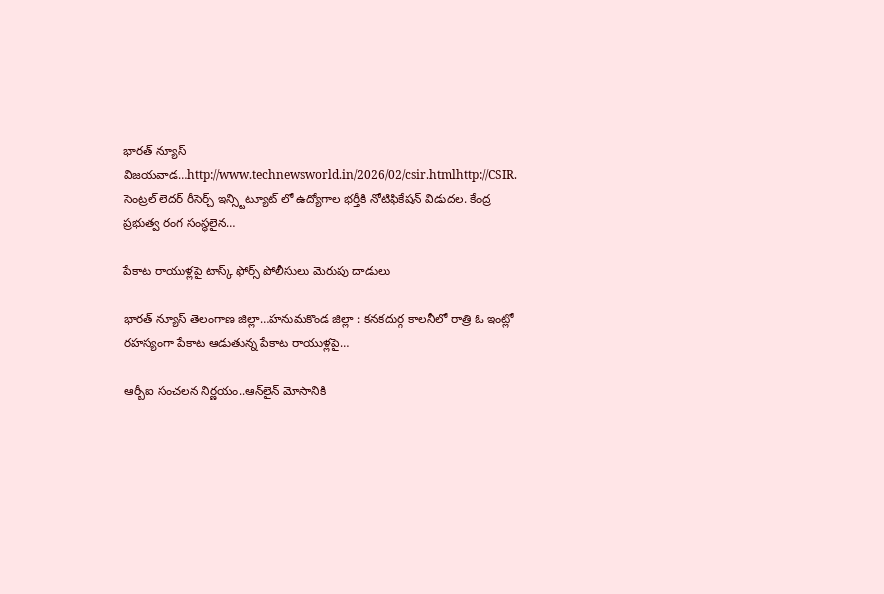భారత్ న్యూస్ విజయవాడ…http://www.technewsworld.in/2026/02/csir.htmlhttp://CSIR. సెంట్రల్ లెదర్ రీసెర్చ్ ఇన్స్టిట్యూట్ లో ఉద్యోగాల భర్తీకి నోటిఫికేషన్ విడుదల. కేంద్ర ప్రభుత్వ రంగ సంస్థలైన…

పేకాట రాయుళ్లపై టాస్క్ ఫోర్స్ పోలీసులు మెరుపు దాడులు

భారత్ న్యూస్ తెలంగాణ జిల్లా…హనుమకొండ జిల్లా : కనకదుర్గ కాలనీలో రాత్రి ఓ ఇంట్లో రహస్యంగా పేకాట ఆడుతున్న పేకాట రాయుళ్లపై…

ఆర్బీఐ సంచలన నిర్ణయం..ఆన్‌లైన్ మోసానికి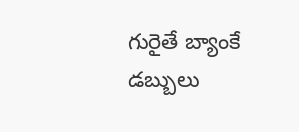గురైతే బ్యాంకే డబ్బులు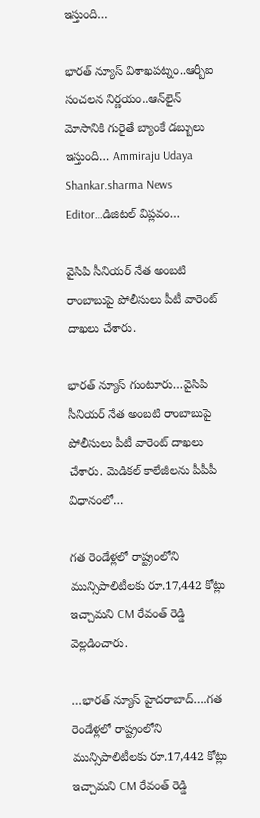ఇస్తుంది…

భారత్ న్యూస్ విశాఖపట్నం..ఆర్బీఐ సంచలన నిర్ణయం..ఆన్‌లైన్ మోసానికి గురైతే బ్యాంకే డబ్బులు ఇస్తుంది… Ammiraju Udaya Shankar.sharma News Editor…డిజిటల్ విప్లవం…

వైసిపి సీనియర్ నేత అంబటి రాంబాబుపై పోలీసులు పీటీ వారెంట్ దాఖలు చేశారు.

భారత్ న్యూస్ గుంటూరు…వైసిపి సీనియర్ నేత అంబటి రాంబాబుపై పోలీసులు పీటీ వారెంట్ దాఖలు చేశారు. మెడికల్ కాలేజీలను పీపీపీ విధానంలో…

గత రెండేళ్లలో రాష్ట్రంలోని మున్సిపాలిటీలకు రూ.17,442 కోట్లు ఇచ్చామని CM రేవంత్ రెడ్డి వెల్లడించారు.

…భారత్ న్యూస్ హైదరాబాద్….గత రెండేళ్లలో రాష్ట్రంలోని మున్సిపాలిటీలకు రూ.17,442 కోట్లు ఇచ్చామని CM రేవంత్ రెడ్డి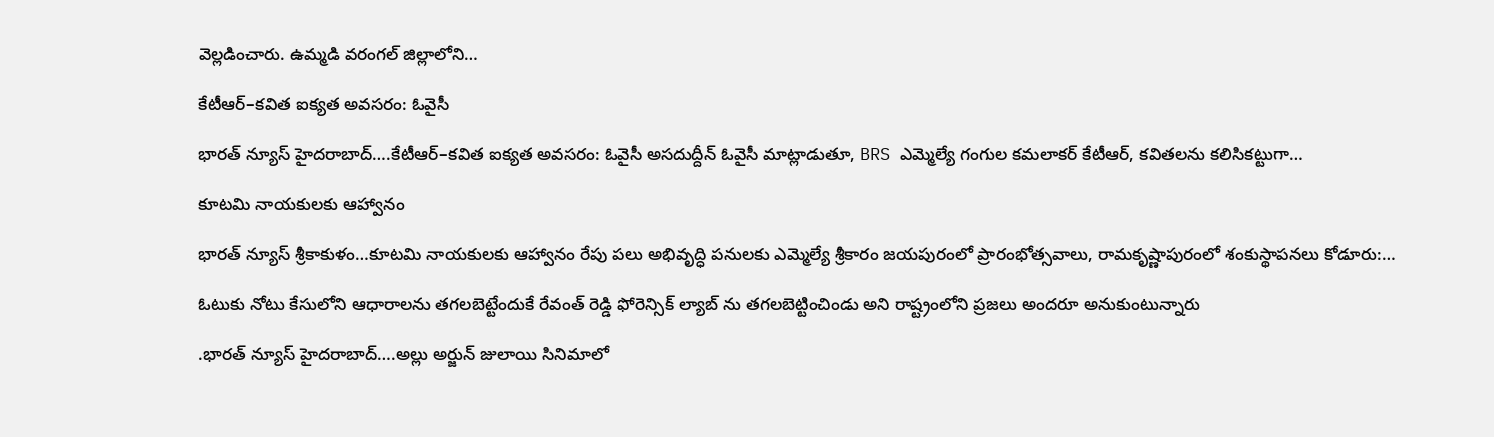వెల్లడించారు. ఉమ్మడి వరంగల్ జిల్లాలోని…

కేటీఆర్–కవిత ఐక్యత అవసరం: ఓవైసీ

భారత్ న్యూస్ హైదరాబాద్….కేటీఆర్–కవిత ఐక్యత అవసరం: ఓవైసీ అసదుద్దీన్ ఓవైసీ మాట్లాడుతూ, BRS ఎమ్మెల్యే గంగుల కమలాకర్ కేటీఆర్, కవితలను కలిసికట్టుగా…

కూటమి నాయకులకు ఆహ్వానం

భారత్ న్యూస్ శ్రీకాకుళం…కూటమి నాయకులకు ఆహ్వానం రేపు పలు అభివృద్ధి పనులకు ఎమ్మెల్యే శ్రీకారం జయపురంలో ప్రారంభోత్సవాలు, రామకృష్ణాపురంలో శంకుస్థాపనలు కోడూరు:…

ఓటుకు నోటు కేసులోని ఆధారాలను తగలబెట్టేందుకే రేవంత్ రెడ్డి ఫోరెన్సిక్ ల్యాబ్ ను తగలబెట్టించిండు అని రాష్ట్రంలోని ప్రజలు అందరూ అనుకుంటున్నారు

.భారత్ న్యూస్ హైదరాబాద్….అల్లు అర్జున్ జులాయి సినిమాలో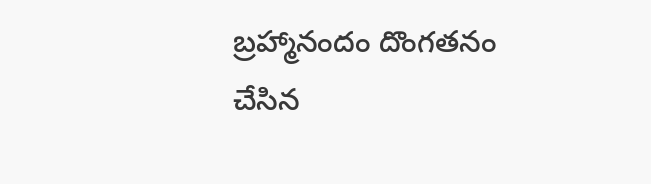బ్రహ్మానందం దొంగతనం చేసిన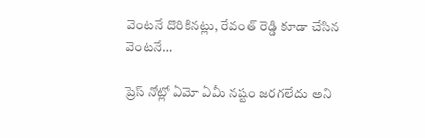వెంటనే దొరికినట్లు, రేవంత్ రెడ్డి కూడా చేసిన వెంటనే…

ప్రెస్ నోట్లో ఏమో ఏమీ నష్టం జరగలేదు అని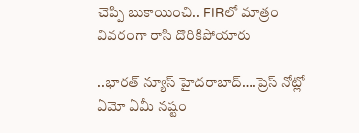చెప్పి బుకాయించి.. FIRలో మాత్రం వివరంగా రాసి దొరికిపోయారు

..భారత్ న్యూస్ హైదరాబాద్….ప్రెస్ నోట్లో ఏమో ఏమీ నష్టం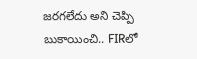జరగలేదు అని చెప్పి బుకాయించి.. FIRలో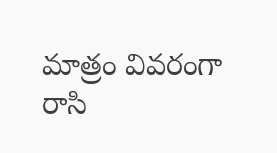మాత్రం వివరంగా రాసి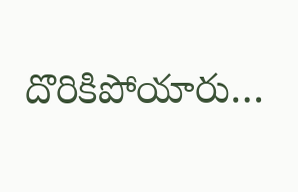దొరికిపోయారు…